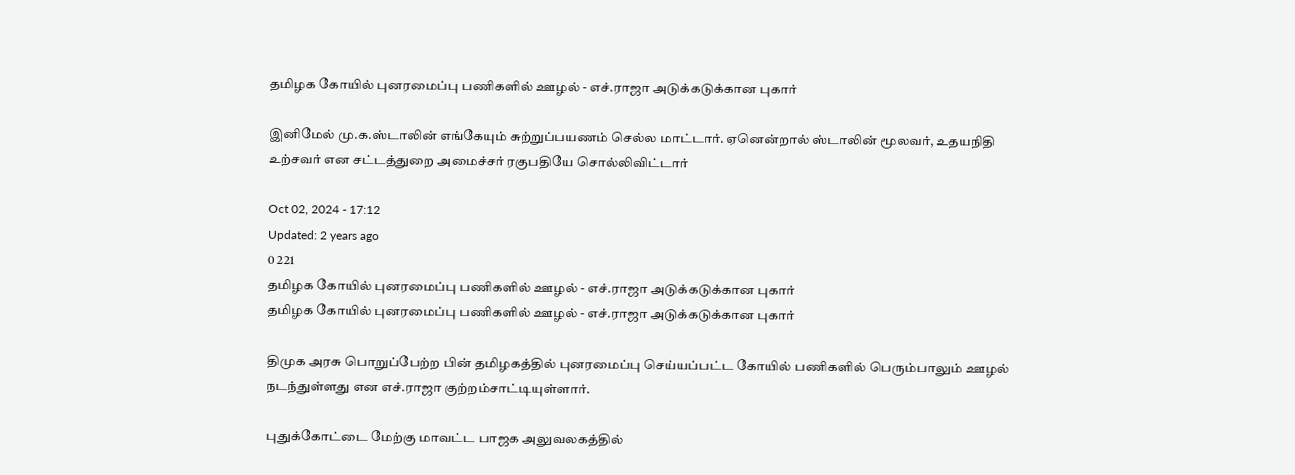தமிழக கோயில் புனரமைப்பு பணிகளில் ஊழல் - எச்.ராஜா அடுக்கடுக்கான புகார்

இனிமேல் மு.க.ஸ்டாலின் எங்கேயும் சுற்றுப்பயணம் செல்ல மாட்டார். ஏனென்றால் ஸ்டாலின் மூலவர், உதயநிதி உற்சவர் என சட்டத்துறை அமைச்சர் ரகுபதியே சொல்லிவிட்டார்

Oct 02, 2024 - 17:12
Updated: 2 years ago
0 221
தமிழக கோயில் புனரமைப்பு பணிகளில் ஊழல் - எச்.ராஜா அடுக்கடுக்கான புகார்
தமிழக கோயில் புனரமைப்பு பணிகளில் ஊழல் - எச்.ராஜா அடுக்கடுக்கான புகார்

திமுக அரசு பொறுப்பேற்ற பின் தமிழகத்தில் புனரமைப்பு செய்யப்பட்ட கோயில் பணிகளில் பெரும்பாலும் ஊழல் நடந்துள்ளது என எச்.ராஜா குற்றம்சாட்டியுள்ளார்.

புதுக்கோட்டை மேற்கு மாவட்ட பாஜக அலுவலகத்தில்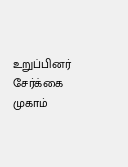உறுப்பினர் சேர்க்கை முகாம்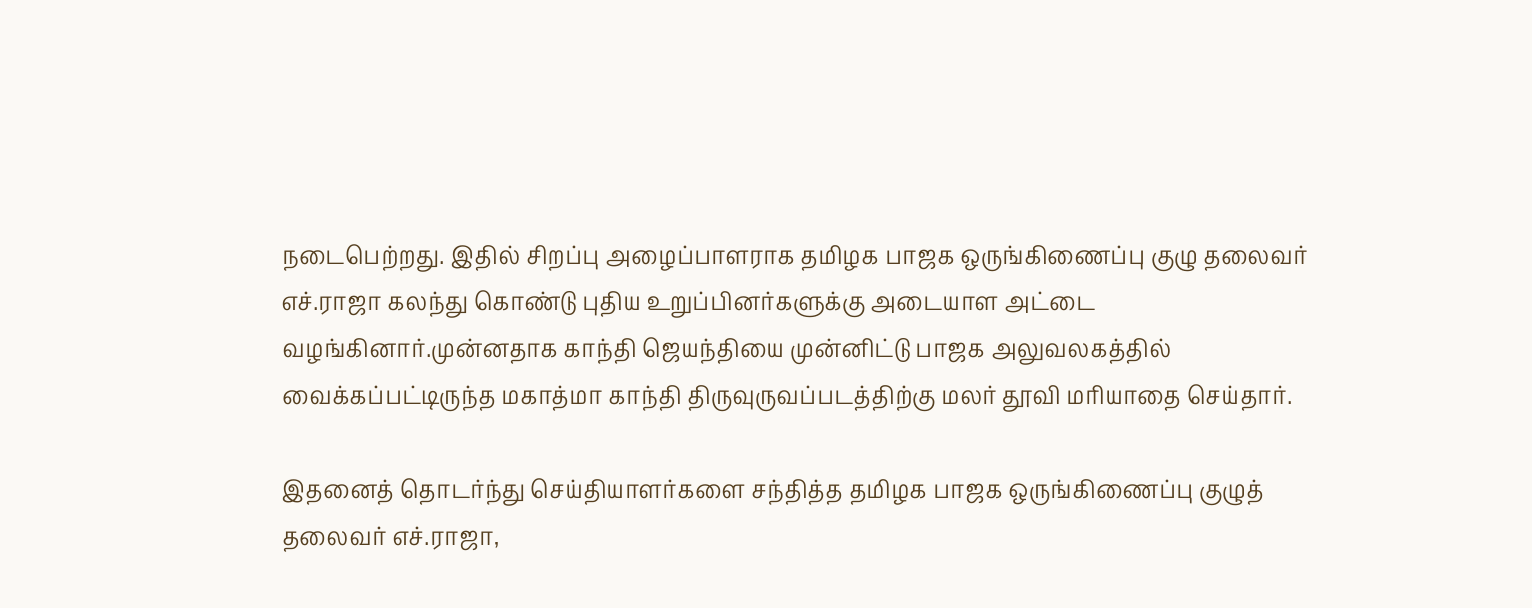நடைபெற்றது. இதில் சிறப்பு அழைப்பாளராக தமிழக பாஜக ஒருங்கிணைப்பு குழு தலைவர் எச்.ராஜா கலந்து கொண்டு புதிய உறுப்பினர்களுக்கு அடையாள அட்டை வழங்கினார்.முன்னதாக காந்தி ஜெயந்தியை முன்னிட்டு பாஜக அலுவலகத்தில் வைக்கப்பட்டிருந்த மகாத்மா காந்தி திருவுருவப்படத்திற்கு மலர் தூவி மரியாதை செய்தார்.

இதனைத் தொடர்ந்து செய்தியாளர்களை சந்தித்த தமிழக பாஜக ஒருங்கிணைப்பு குழுத் தலைவர் எச்.ராஜா,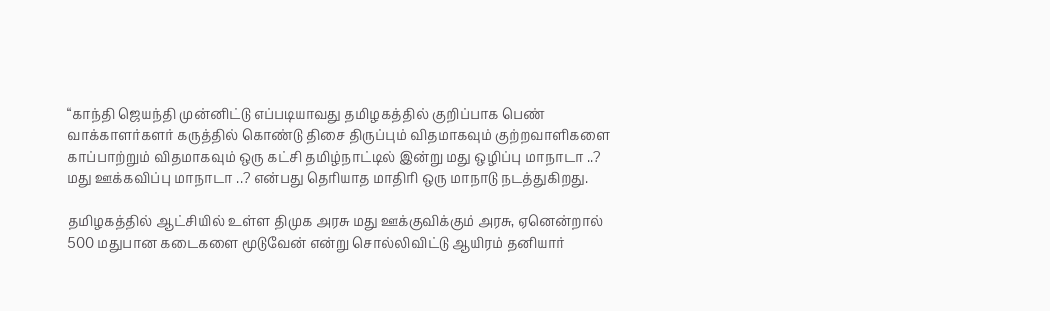“காந்தி ஜெயந்தி முன்னிட்டு எப்படியாவது தமிழகத்தில் குறிப்பாக பெண் வாக்காளர்களர் கருத்தில் கொண்டு திசை திருப்பும் விதமாகவும் குற்றவாளிகளை காப்பாற்றும் விதமாகவும் ஒரு கட்சி தமிழ்நாட்டில் இன்று மது ஒழிப்பு மாநாடா ..? மது ஊக்கவிப்பு மாநாடா ..? என்பது தெரியாத மாதிரி ஒரு மாநாடு நடத்துகிறது.

தமிழகத்தில் ஆட்சியில் உள்ள திமுக அரசு மது ஊக்குவிக்கும் அரசு, ஏனென்றால் 500 மதுபான கடைகளை மூடுவேன் என்று சொல்லிவிட்டு ஆயிரம் தனியார்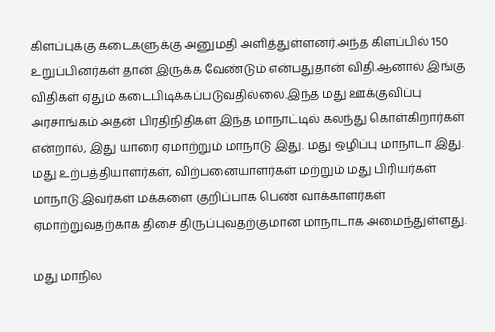கிளப்புக்கு கடைகளுக்கு அனுமதி அளித்துள்ளனர்.அந்த கிளப்பில் 150 உறுப்பினர்கள் தான் இருக்க வேண்டும் என்பதுதான் விதி.ஆனால் இங்கு விதிகள் ஏதும் கடைபிடிக்கப்படுவதில்லை.இந்த மது ஊக்குவிப்பு அரசாங்கம் அதன் பிரதிநிதிகள் இந்த மாநாட்டில் கலந்து கொள்கிறார்கள் என்றால், இது யாரை ஏமாற்றும் மாநாடு இது. மது ஒழிப்பு மாநாடா இது. மது உற்பத்தியாளர்கள், விற்பனையாளர்கள் மற்றும் மது பிரியர்கள் மாநாடு.இவர்கள் மக்களை குறிப்பாக பெண் வாக்காளர்கள் ஏமாற்றுவதற்காக திசை திருப்புவதற்குமான மாநாடாக அமைந்துள்ளது.

மது மாநில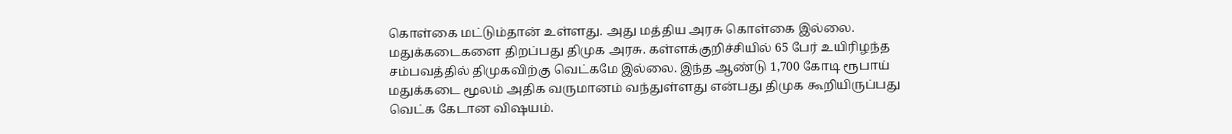கொள்கை மட்டும்தான் உள்ளது. அது மத்திய அரசு கொள்கை இல்லை. மதுக்கடைகளை திறப்பது திமுக அரசு. கள்ளக்குறிச்சியில் 65 பேர் உயிரிழந்த சம்பவத்தில் திமுகவிற்கு வெட்கமே இல்லை. இந்த ஆண்டு 1,700 கோடி ரூபாய் மதுக்கடை மூலம் அதிக வருமானம் வந்துள்ளது என்பது திமுக கூறியிருப்பது வெட்க கேடான விஷயம்.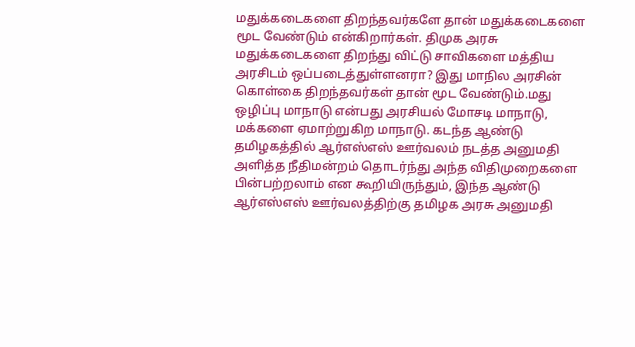மதுக்கடைகளை திறந்தவர்களே தான் மதுக்கடைகளை மூட வேண்டும் என்கிறார்கள். திமுக அரசு மதுக்கடைகளை திறந்து விட்டு சாவிகளை மத்திய அரசிடம் ஒப்படைத்துள்ளனரா? இது மாநில அரசின் கொள்கை திறந்தவர்கள் தான் மூட வேண்டும்.மது ஒழிப்பு மாநாடு என்பது அரசியல் மோசடி மாநாடு, மக்களை ஏமாற்றுகிற மாநாடு. கடந்த ஆண்டு தமிழகத்தில் ஆர்எஸ்எஸ் ஊர்வலம் நடத்த அனுமதி அளித்த நீதிமன்றம் தொடர்ந்து அந்த விதிமுறைகளை பின்பற்றலாம் என கூறியிருந்தும், இந்த ஆண்டு ஆர்எஸ்எஸ் ஊர்வலத்திற்கு தமிழக அரசு அனுமதி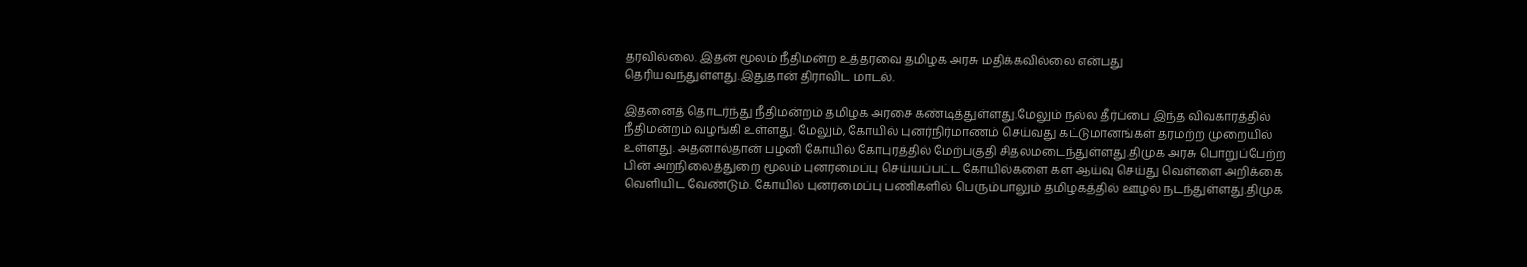தரவில்லை. இதன் மூலம் நீதிமன்ற உத்தரவை தமிழக அரசு மதிக்கவில்லை என்பது தெரியவந்துள்ளது.இதுதான் திராவிட மாடல்.

இதனைத் தொடர்ந்து நீதிமன்றம் தமிழக அரசை கண்டித்துள்ளது.மேலும் நல்ல தீர்ப்பை இந்த விவகாரத்தில் நீதிமன்றம் வழங்கி உள்ளது. மேலும், கோயில் புனர்நிர்மாணம் செய்வது கட்டுமானங்கள் தரமற்ற முறையில் உள்ளது. அதனால்தான் பழனி கோயில் கோபுரத்தில் மேற்பகுதி சிதலமடைந்துள்ளது.திமுக அரசு பொறுப்பேற்ற பின் அறநிலைத்துறை மூலம் புனரமைப்பு செய்யப்பட்ட கோயில்களை கள ஆய்வு செய்து வெள்ளை அறிக்கை வெளியிட வேண்டும். கோயில் புனரமைப்பு பணிகளில் பெரும்பாலும் தமிழகத்தில் ஊழல் நடந்துள்ளது.திமுக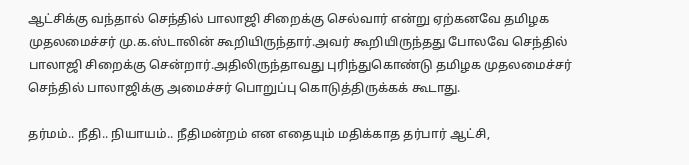ஆட்சிக்கு வந்தால் செந்தில் பாலாஜி சிறைக்கு செல்வார் என்று ஏற்கனவே தமிழக முதலமைச்சர் மு.க.ஸ்டாலின் கூறியிருந்தார்.அவர் கூறியிருந்தது போலவே செந்தில் பாலாஜி சிறைக்கு சென்றார்.அதிலிருந்தாவது புரிந்துகொண்டு தமிழக முதலமைச்சர் செந்தில் பாலாஜிக்கு அமைச்சர் பொறுப்பு கொடுத்திருக்கக் கூடாது.

தர்மம்.. நீதி.. நியாயம்.. நீதிமன்றம் என எதையும் மதிக்காத தர்பார் ஆட்சி,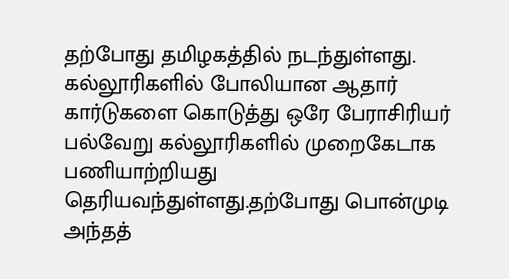தற்போது தமிழகத்தில் நடந்துள்ளது. கல்லூரிகளில் போலியான ஆதார் கார்டுகளை கொடுத்து ஒரே பேராசிரியர் பல்வேறு கல்லூரிகளில் முறைகேடாக பணியாற்றியது தெரியவந்துள்ளது.தற்போது பொன்முடி அந்தத்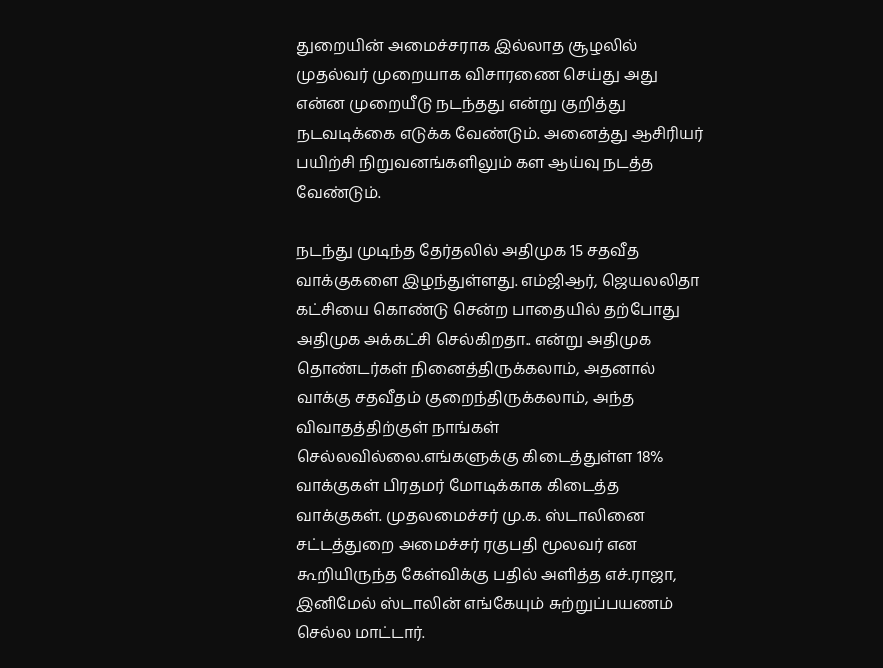துறையின் அமைச்சராக இல்லாத சூழலில் முதல்வர் முறையாக விசாரணை செய்து அது என்ன முறையீடு நடந்தது என்று குறித்து நடவடிக்கை எடுக்க வேண்டும். அனைத்து ஆசிரியர் பயிற்சி நிறுவனங்களிலும் கள ஆய்வு நடத்த வேண்டும்.

நடந்து முடிந்த தேர்தலில் அதிமுக 15 சதவீத வாக்குகளை இழந்துள்ளது. எம்ஜிஆர், ஜெயலலிதா கட்சியை கொண்டு சென்ற பாதையில் தற்போது அதிமுக அக்கட்சி செல்கிறதா.. என்று அதிமுக தொண்டர்கள் நினைத்திருக்கலாம், அதனால் வாக்கு சதவீதம் குறைந்திருக்கலாம், அந்த விவாதத்திற்குள் நாங்கள் செல்லவில்லை.எங்களுக்கு கிடைத்துள்ள 18% வாக்குகள் பிரதமர் மோடிக்காக கிடைத்த வாக்குகள். முதலமைச்சர் மு.க. ஸ்டாலினை சட்டத்துறை அமைச்சர் ரகுபதி மூலவர் என கூறியிருந்த கேள்விக்கு பதில் அளித்த எச்.ராஜா, இனிமேல் ஸ்டாலின் எங்கேயும் சுற்றுப்பயணம் செல்ல மாட்டார்.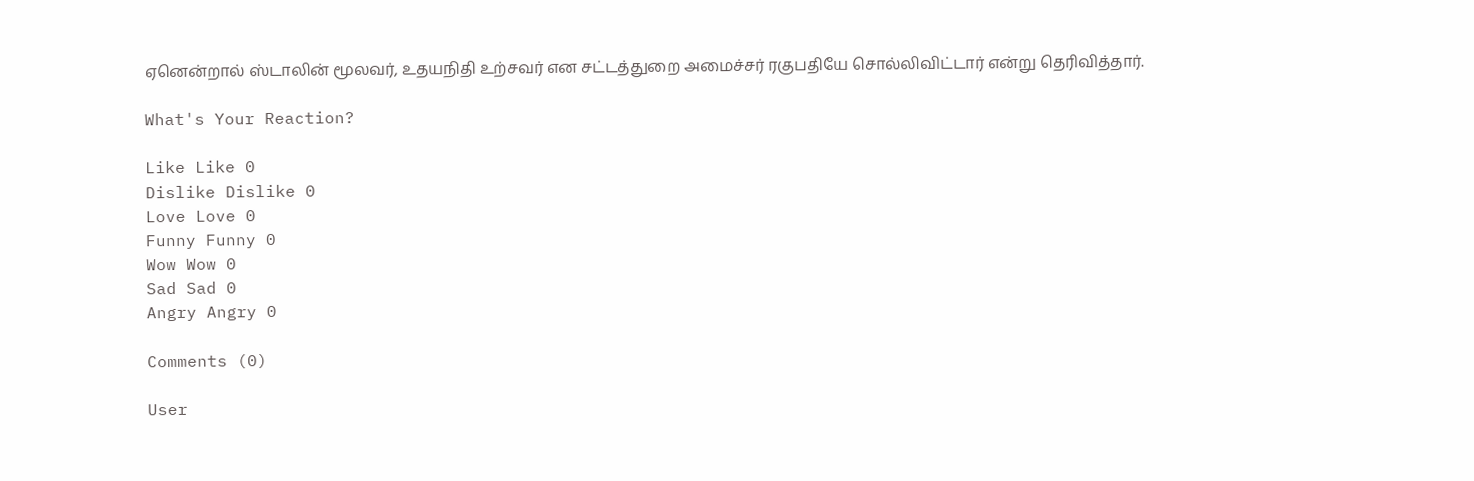ஏனென்றால் ஸ்டாலின் மூலவர், உதயநிதி உற்சவர் என சட்டத்துறை அமைச்சர் ரகுபதியே சொல்லிவிட்டார் என்று தெரிவித்தார்.

What's Your Reaction?

Like Like 0
Dislike Dislike 0
Love Love 0
Funny Funny 0
Wow Wow 0
Sad Sad 0
Angry Angry 0

Comments (0)

User